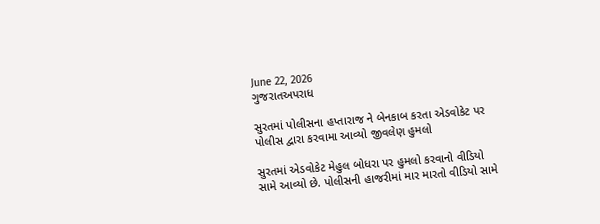June 22, 2026
ગુજરાતઅપરાધ

સુરતમાં પોલીસના હપ્તારાજ ને બેનકાબ કરતા એડવોકેટ પર પોલીસ દ્વારા કરવામા આવ્યો જીવલેણ હુમલો

સુરતમાં એડવોકેટ મેહુલ બોધરા પર હુમલો કરવાનો વીડિયો સામે આવ્યો છે. પોલીસની હાજરીમાં માર મારતો વીડિયો સામે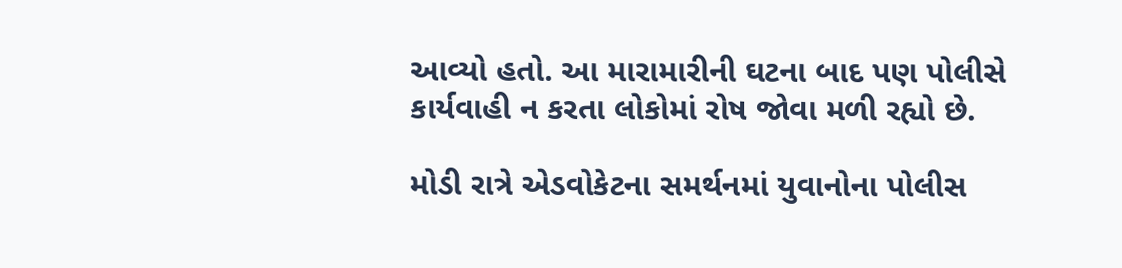આવ્યો હતો. આ મારામારીની ઘટના બાદ પણ પોલીસે કાર્યવાહી ન કરતા લોકોમાં રોષ જોવા મળી રહ્યો છે.

મોડી રાત્રે એડવોકેટના સમર્થનમાં યુવાનોના પોલીસ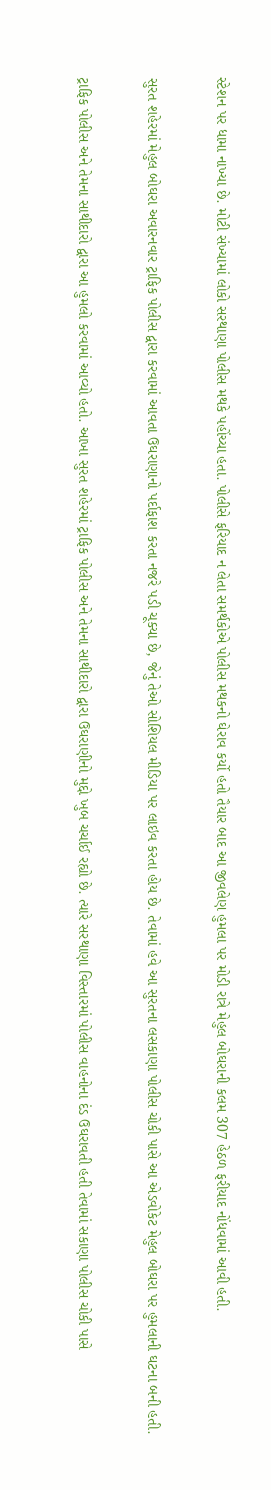સ્ટેશન પર ધામા નાખ્યા છે. મોટી સંખ્યામાં લોકો સરથાણા પોલીસ મથકે પહોંચ્યા હતા. પોલીસે ફરિયાદ ન લેતા સમર્થકોએ પોલીસ મથકનો ઘેરાવ કર્યો હતો તૈયાર બાદ આ જીવલેણ હુમલા પર મોડી રાત્રે મેહુલ બોઘરાની કલમ 307 હેઠળ ફરીયાદ નોંધવામાં આવી હતી.

સુરત શહેરમાં મેહુલ બોઘરા અવારનવાર ટ્રાફિક પોલીસ દ્વારા કરવામાં આવતા ઉઘરાણાનો પર્દાફાશ કરતા નજરે પડી ચૂક્યા છે, જેનું તેઓ સોશિયલ મીડિયા પર લાઇવ કરતા હોય છે. તેવામાં હવે આ સુરતના લસકાણા પોલીસ ચોકી પાસે આ એડવોકેટ મેહુલ બોઘરા પર હુમલાની ઘટના બની હતી.

ટ્રાફિક પોલીસ અને તેમના સાથીદારો દ્વારા આ હુમલો કરવામાં આવ્યો હતો. આખા સુરત શહેરમાં ટ્રાફિક પોલીસ અને તેમના સાથીદારો દ્વારા ઉઘરાણીનો મુદ્દો ખુબ ચર્ચાઈ રહ્યો છે. ત્યારે સરથાણા વિસ્તારમાં પોલીસ વાહનોના દંડ ઉઘરાવતી હતી તેવામાં સકાણા પોલીસ ચોકી પાસે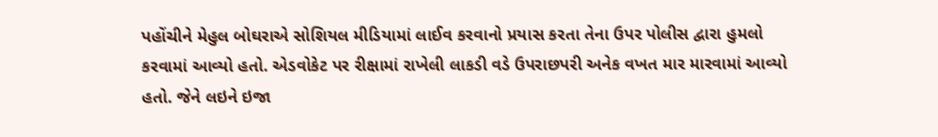પહોંચીને મેહુલ બોઘરાએ સોશિયલ મીડિયામાં લાઈવ કરવાનો પ્રયાસ કરતા તેના ઉપર પોલીસ દ્વારા હુમલો કરવામાં આવ્યો હતો. એડવોકેટ પર રીક્ષામાં રાખેલી લાકડી વડે ઉપરાછપરી અનેક વખત માર મારવામાં આવ્યો હતો. જેને લઇને ઇજા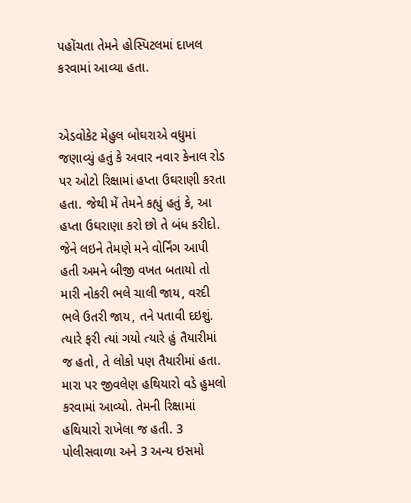પહોંચતા તેમને હોસ્પિટલમાં દાખલ કરવામાં આવ્યા હતા.


એડવોકેટ મેહુલ બોઘરાએ વધુમાં જણાવ્યું હતું કે અવાર નવાર કેનાલ રોડ પર ઓટો રિક્ષામાં હપ્તા ઉઘરાણી કરતા હતા. જેથી મેં તેમને કહ્યું હતું કે, આ હપ્તા ઉઘરાણા કરો છો તે બંધ કરીદો. જેને લઇને તેમણે મને વોર્નિંગ આપી હતી અમને બીજી વખત બતાયો તો મારી નોકરી ભલે ચાલી જાય, વરદી ભલે ઉતરી જાય, તને પતાવી દઇશું. ત્યારે ફરી ત્યાં ગયો ત્યારે હું તૈયારીમાં જ હતો, તે લોકો પણ તૈયારીમાં હતા. મારા પર જીવલેણ હથિયારો વડે હુમલો કરવામાં આવ્યો. તેમની રિક્ષામાં હથિયારો રાખેલા જ હતી. 3 પોલીસવાળા અને 3 અન્ય ઇસમો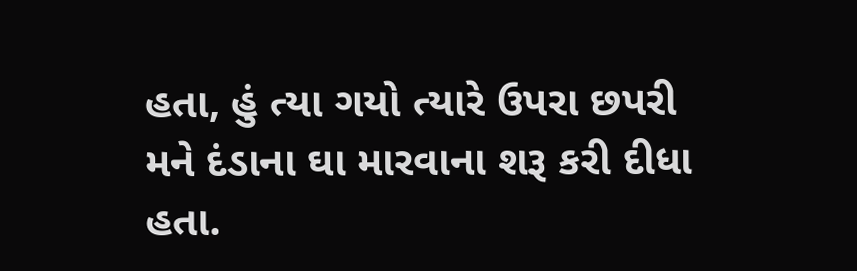હતા, હું ત્યા ગયો ત્યારે ઉપરા છપરી મને દંડાના ઘા મારવાના શરૂ કરી દીધા હતા.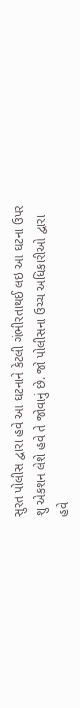સુરત પોલીસ દ્વારા હવે આ ઘટનાને કેટલી ગંભીરતાથઈ લઇ આ ઘટના ઉપર શુ એકશન લેશે હવે તે જોવાનું છે. જો પોલીસના ઉચ્ચ અધિકારીઓ દ્વારા હવે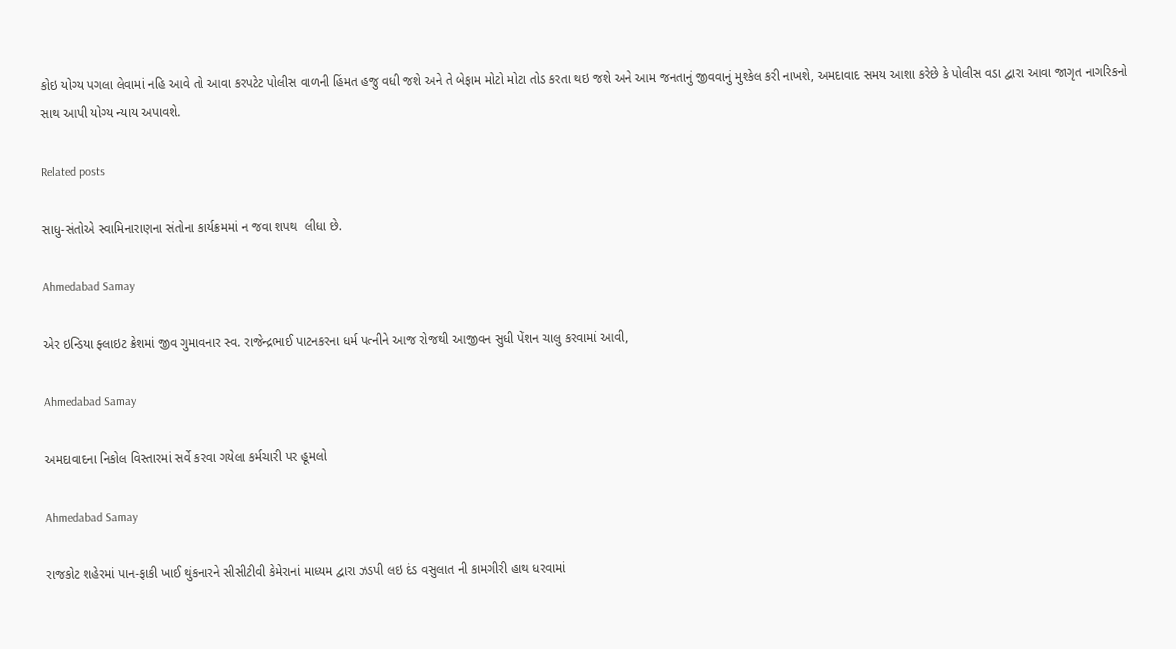કોઇ યોગ્ય પગલા લેવામાં નહિ આવે તો આવા કરપટેટ પોલીસ વાળની હિંમત હજુ વધી જશે અને તે બેફામ મોટો મોટા તોડ કરતા થઇ જશે અને આમ જનતાનું જીવવાનું મુશ્કેલ કરી નાખશે, અમદાવાદ સમય આશા કરેછે કે પોલીસ વડા દ્વારા આવા જાગૃત નાગરિકનો સાથ આપી યોગ્ય ન્યાય અપાવશે.

Related posts

સાધુ-સંતોએ સ્વામિનારાણના સંતોના કાર્યક્રમમાં ન જવા શપથ  લીધા છે.

Ahmedabad Samay

એર ઇન્ડિયા ફ્લાઇટ ક્રેશમાં જીવ ગુમાવનાર સ્વ. રાજેન્દ્રભાઈ પાટનકરના ધર્મ પત્નીને આજ રોજથી આજીવન સુધી પેંશન ચાલુ કરવામાં આવી,

Ahmedabad Samay

અમદાવાદના નિકોલ વિસ્તારમાં સર્વે કરવા ગયેલા કર્મચારી પર હૂમલો

Ahmedabad Samay

રાજકોટ શહેરમાં પાન-ફાકી ખાઈ થુંકનારને સીસીટીવી કેમેરાનાં માધ્‍યમ દ્વારા ઝડપી લઇ દંડ વસુલાત ની કામગીરી હાથ ધરવામાં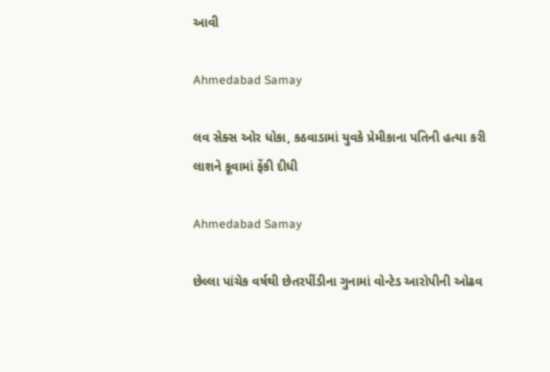આવી

Ahmedabad Samay

લવ સેક્સ ઓર ધોકા, કઠવાડામાં યુવકે પ્રેમીકાના પતિની હત્યા કરી લાશને કૂવામાં ફેંકી દીધી

Ahmedabad Samay

છેલ્લા પાંચેક વર્ષથી છેતરપીંડીના ગુનામાં વોન્ટેડ આરોપીની ઓઢવ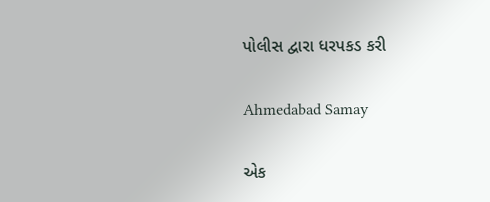પોલીસ દ્વારા ધરપકડ કરી

Ahmedabad Samay

એક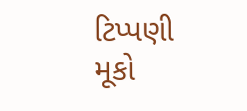ટિપ્પણી મૂકો